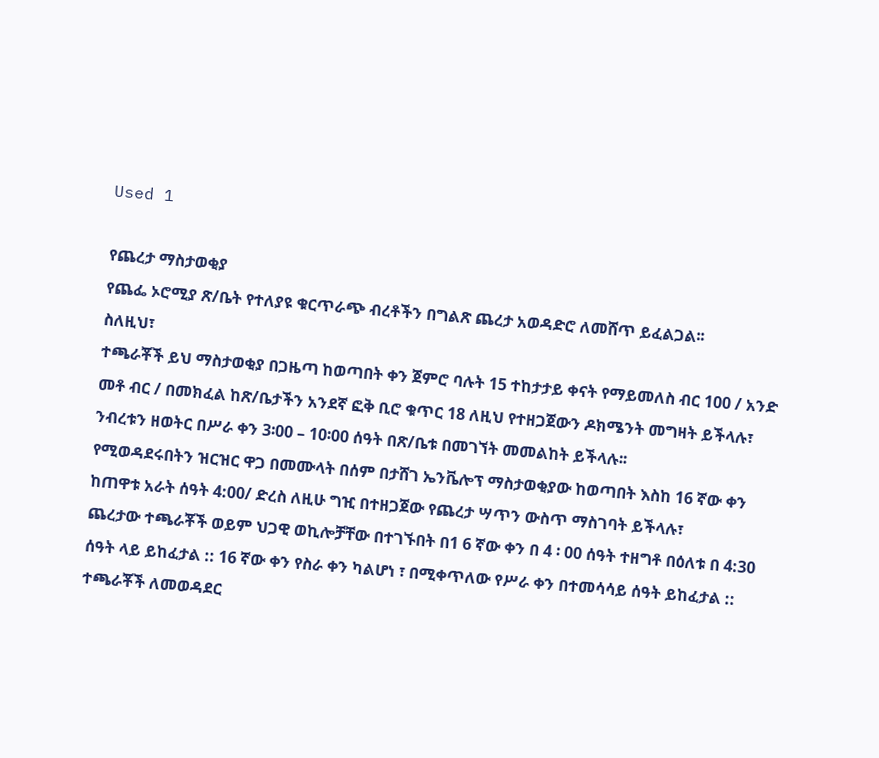Used 1

የጨረታ ማስታወቂያ
የጨፌ ኦሮሚያ ጽ/ቤት የተለያዩ ቁርጥራጭ ብረቶችን በግልጽ ጨረታ አወዳድሮ ለመሸጥ ይፈልጋል፡፡
ስለዚህ፣
ተጫራቾች ይህ ማስታወቂያ በጋዜጣ ከወጣበት ቀን ጀምሮ ባሉት 15 ተከታታይ ቀናት የማይመለስ ብር 100 / አንድ መቶ ብር / በመክፈል ከጽ/ቤታችን አንደኛ ፎቅ ቢሮ ቁጥር 18 ለዚህ የተዘጋጀውን ዶክሜንት መግዛት ይችላሉ፣
ንብረቱን ዘወትር በሥራ ቀን 3፡00 – 10፡00 ሰዓት በጽ/ቤቱ በመገኘት መመልከት ይችላሉ፡፡
የሚወዳደሩበትን ዝርዝር ዋጋ በመሙላት በሰም በታሸገ ኤንቬሎፕ ማስታወቂያው ከወጣበት እስከ 16 ኛው ቀን ከጠዋቱ አራት ሰዓት 4:00/ ድረስ ለዚሁ ግዢ በተዘጋጀው የጨረታ ሣጥን ውስጥ ማስገባት ይችላሉ፣
ጨረታው ተጫራቾች ወይም ህጋዊ ወኪሎቻቸው በተገኙበት በ1 6 ኛው ቀን በ 4 ፡ 00 ሰዓት ተዘግቶ በዕለቱ በ 4:30 ሰዓት ላይ ይከፈታል :: 16 ኛው ቀን የስራ ቀን ካልሆነ ፣ በሚቀጥለው የሥራ ቀን በተመሳሳይ ሰዓት ይከፈታል ::
ተጫራቾች ለመወዳደር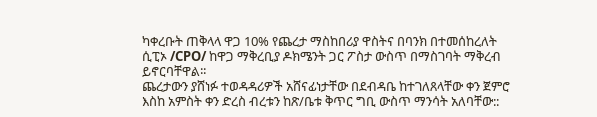ካቀረቡት ጠቅላላ ዋጋ 10% የጨረታ ማስከበሪያ ዋስትና በባንክ በተመሰከረለት ሲፒኦ /CPO/ ከዋጋ ማቅረቢያ ዶክሜንት ጋር ፖስታ ውስጥ በማስገባት ማቅረብ ይኖርባቸዋል፡፡
ጨረታውን ያሸነፉ ተወዳዳሪዎች አሸናፊነታቸው በደብዳቤ ከተገለጸላቸው ቀን ጀምሮ እስከ አምስት ቀን ድረስ ብረቱን ከጽ/ቤቱ ቅጥር ግቢ ውስጥ ማንሳት አለባቸው::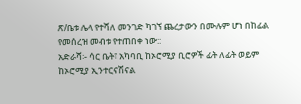ጽ/ቤቱ ሌላ የተሻለ መንገድ ካገኘ ጨረታውን በሙሉም ሆነ በከፊል የመሰረዝ መብቱ የተጠበቀ ነው::
አድራሻ፡- ሳር ቤት፣ አካባቢ ከኦሮሚያ ቢሮዎች ፊት ለፊት ወይም ከኦሮሚያ ኢንተርናሽናል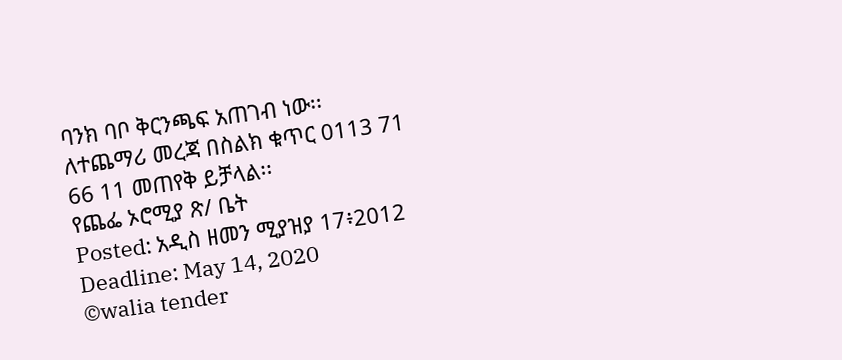ባንክ ባቦ ቅርንጫፍ አጠገብ ነው፡፡
ለተጨማሪ መረጃ በስልክ ቁጥር 0113 71 66 11 መጠየቅ ይቻላል፡፡
የጨፌ ኦሮሚያ ጽ/ ቤት
Posted: አዲስ ዘመን ሚያዝያ 17፥2012
Deadline: May 14, 2020
©walia tender